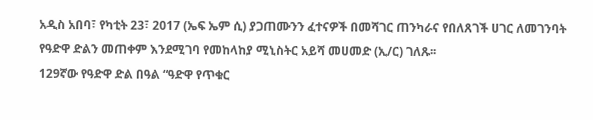አዲስ አበባ፣ የካቲት 23፣ 2017 (ኤፍ ኤም ሲ) ያጋጠሙንን ፈተናዎች በመሻገር ጠንካራና የበለጸገች ሀገር ለመገንባት የዓድዋ ድልን መጠቀም እንደሚገባ የመከላከያ ሚኒስትር አይሻ መሀመድ (ኢ/ር) ገለጹ፡፡
129ኛው የዓድዋ ድል በዓል “ዓድዋ የጥቁር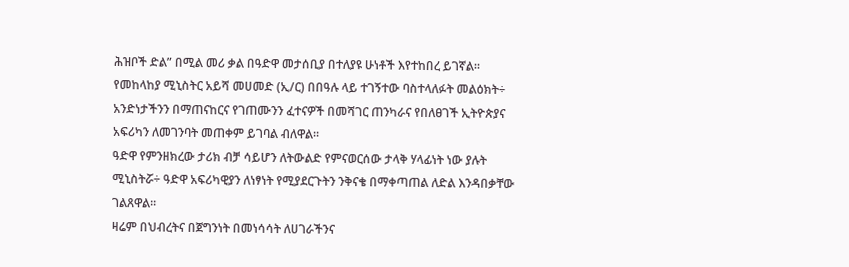ሕዝቦች ድል” በሚል መሪ ቃል በዓድዋ መታሰቢያ በተለያዩ ሁነቶች እየተከበረ ይገኛል።
የመከላከያ ሚኒስትር አይሻ መሀመድ (ኢ/ር) በበዓሉ ላይ ተገኝተው ባስተላለፉት መልዕክት÷ አንድነታችንን በማጠናከርና የገጠሙንን ፈተናዎች በመሻገር ጠንካራና የበለፀገች ኢትዮጵያና አፍሪካን ለመገንባት መጠቀም ይገባል ብለዋል።
ዓድዋ የምንዘክረው ታሪክ ብቻ ሳይሆን ለትውልድ የምናወርሰው ታላቅ ሃላፊነት ነው ያሉት ሚኒስትሯ÷ ዓድዋ አፍሪካዊያን ለነፃነት የሚያደርጉትን ንቅናቄ በማቀጣጠል ለድል እንዳበቃቸው ገልጸዋል፡፡
ዛሬም በህብረትና በጀግንነት በመነሳሳት ለሀገራችንና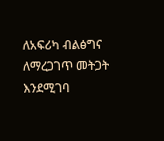ለአፍሪካ ብልፅግና ለማረጋገጥ መትጋት እንደሚገባ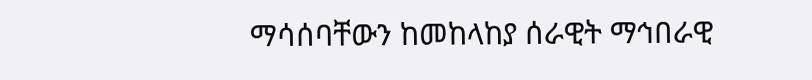ማሳሰባቸውን ከመከላከያ ሰራዊት ማኅበራዊ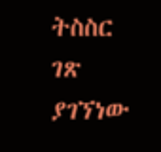ትስስር ገጽ ያገኘነው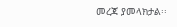መረጃ ያመላክታል፡፡